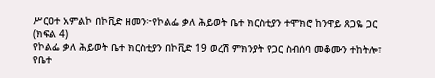ሥርዐተ አምልኮ በኮቪድ ዘመን፦የኮልፌ ቃለ ሕይወት ቤተ ክርስቲያን ተሞክሮ ከንዋይ ጸጋዬ ጋር (ክፍል 4)
የኮልፌ ቃለ ሕይወት ቤተ ክርስቲያን በኮቪድ 19 ወረሽ ምክንያት የጋር ስብሰባ መቆሙን ተከትሎ፣ የቤተ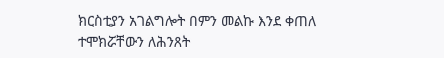ክርስቲያን አገልግሎት በምን መልኩ እንደ ቀጠለ ተሞክሯቸውን ለሕንጸት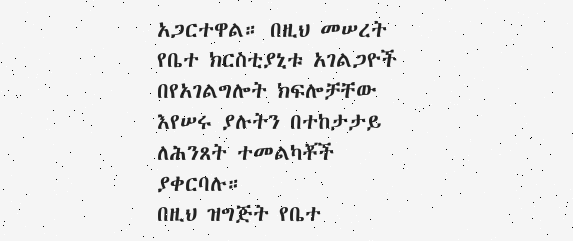አጋርተዋል። በዚህ መሠረት የቤተ ክርስቲያኒቱ አገልጋዮች በየአገልግሎት ክፍሎቻቸው እየሠሩ ያሉትን በተከታታይ ለሕንጸት ተመልካቾች ያቀርባሉ።
በዚህ ዝግጅት የቤተ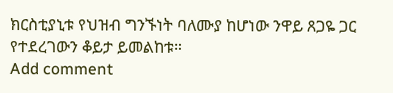ክርስቲያኒቱ የህዝብ ግንኙነት ባለሙያ ከሆነው ንዋይ ጸጋዬ ጋር የተደረገውን ቆይታ ይመልከቱ።
Add comment